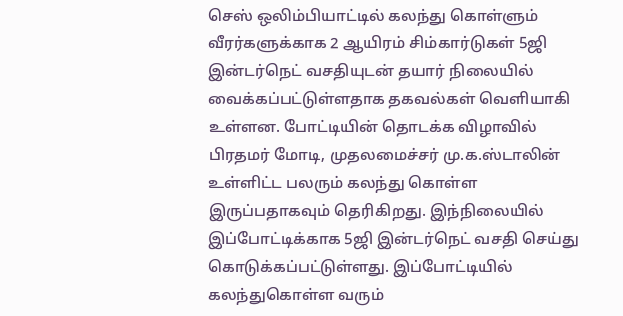செஸ் ஒலிம்பியாட்டில் கலந்து கொள்ளும் வீரர்களுக்காக 2 ஆயிரம் சிம்கார்டுகள் 5ஜி இன்டர்நெட் வசதியுடன் தயார் நிலையில் வைக்கப்பட்டுள்ளதாக தகவல்கள் வெளியாகி உள்ளன. போட்டியின் தொடக்க விழாவில் பிரதமர் மோடி, முதலமைச்சர் மு.க.ஸ்டாலின் உள்ளிட்ட பலரும் கலந்து கொள்ள இருப்பதாகவும் தெரிகிறது. இந்நிலையில் இப்போட்டிக்காக 5ஜி இன்டர்நெட் வசதி செய்து கொடுக்கப்பட்டுள்ளது. இப்போட்டியில் கலந்துகொள்ள வரும்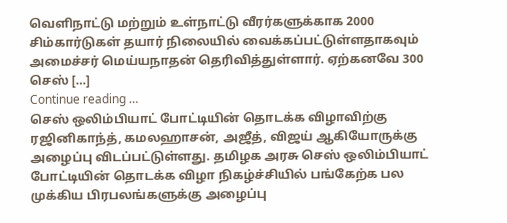வெளிநாட்டு மற்றும் உள்நாட்டு வீரர்களுக்காக 2000 சிம்கார்டுகள் தயார் நிலையில் வைக்கப்பட்டுள்ளதாகவும் அமைச்சர் மெய்யநாதன் தெரிவித்துள்ளார். ஏற்கனவே 300 செஸ் […]
Continue reading …
செஸ் ஒலிம்பியாட் போட்டியின் தொடக்க விழாவிற்கு ரஜினிகாந்த், கமலஹாசன், அஜீத், விஜய் ஆகியோருக்கு அழைப்பு விடப்பட்டுள்ளது. தமிழக அரசு செஸ் ஒலிம்பியாட் போட்டியின் தொடக்க விழா நிகழ்ச்சியில் பங்கேற்க பல முக்கிய பிரபலங்களுக்கு அழைப்பு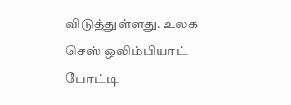விடுத்துள்ளது. உலக செஸ் ஒலிம்பியாட் போட்டி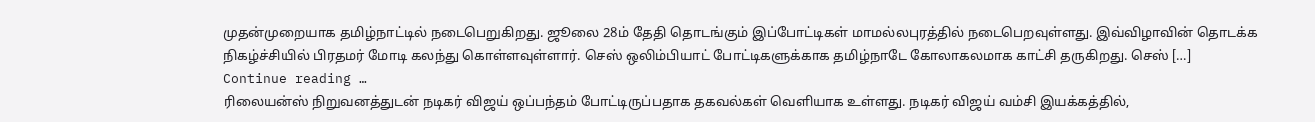முதன்முறையாக தமிழ்நாட்டில் நடைபெறுகிறது. ஜூலை 28ம் தேதி தொடங்கும் இப்போட்டிகள் மாமல்லபுரத்தில் நடைபெறவுள்ளது. இவ்விழாவின் தொடக்க நிகழ்ச்சியில் பிரதமர் மோடி கலந்து கொள்ளவுள்ளார். செஸ் ஒலிம்பியாட் போட்டிகளுக்காக தமிழ்நாடே கோலாகலமாக காட்சி தருகிறது. செஸ் […]
Continue reading …
ரிலையன்ஸ் நிறுவனத்துடன் நடிகர் விஜய் ஒப்பந்தம் போட்டிருப்பதாக தகவல்கள் வெளியாக உள்ளது. நடிகர் விஜய் வம்சி இயக்கத்தில்,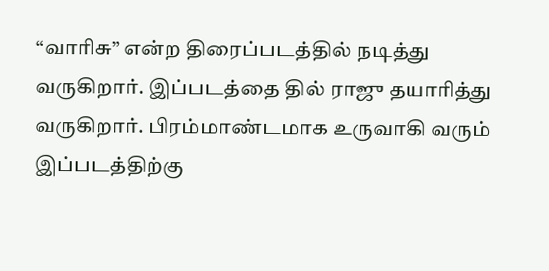“வாரிசு” என்ற திரைப்படத்தில் நடித்து வருகிறார். இப்படத்தை தில் ராஜு தயாரித்து வருகிறார். பிரம்மாண்டமாக உருவாகி வரும் இப்படத்திற்கு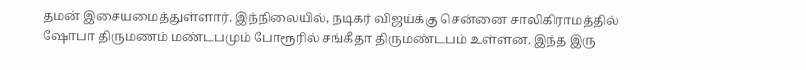தமன் இசையமைத்துள்ளார். இந்நிலையில், நடிகர் விஜய்க்கு சென்னை சாலிகிராமத்தில் ஷோபா திருமணம் மண்டபமும் போரூரில் சங்கீதா திருமண்டபம் உள்ளன. இந்த இரு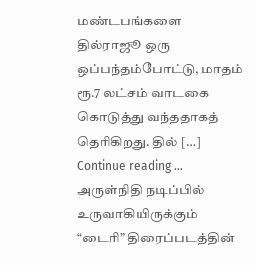மண்டபங்களை தில்ராஜூ ஒரு ஒப்பந்தம்போட்டு, மாதம் ரூ.7 லட்சம் வாடகை கொடுத்து வந்ததாகத் தெரிகிறது. தில் […]
Continue reading …
அருள்நிதி நடிப்பில் உருவாகியிருக்கும் “டைரி” திரைப்படத்தின்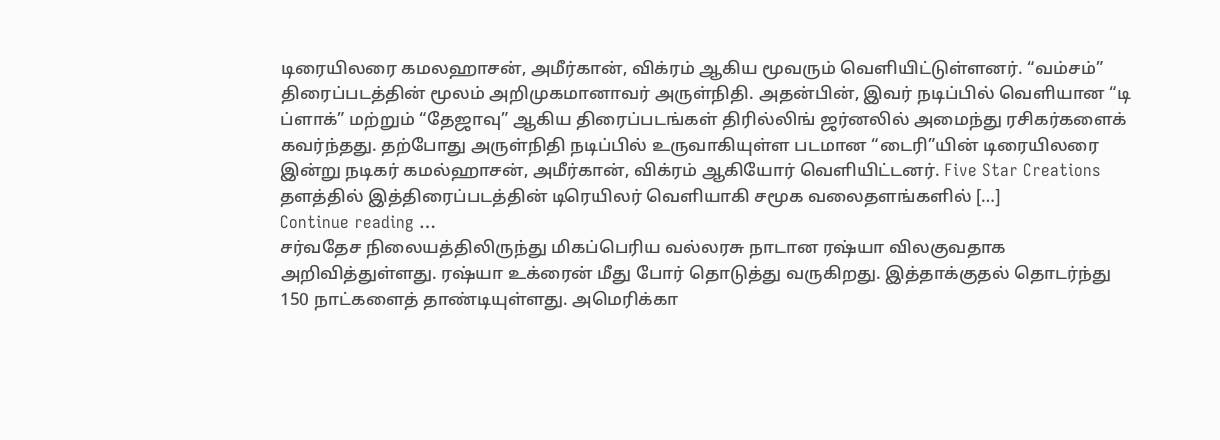டிரையிலரை கமலஹாசன், அமீர்கான், விக்ரம் ஆகிய மூவரும் வெளியிட்டுள்ளனர். “வம்சம்” திரைப்படத்தின் மூலம் அறிமுகமானாவர் அருள்நிதி. அதன்பின், இவர் நடிப்பில் வெளியான “டி ப்ளாக்” மற்றும் “தேஜாவு” ஆகிய திரைப்படங்கள் திரில்லிங் ஜர்னலில் அமைந்து ரசிகர்களைக் கவர்ந்தது. தற்போது அருள்நிதி நடிப்பில் உருவாகியுள்ள படமான “டைரி”யின் டிரையிலரை இன்று நடிகர் கமல்ஹாசன், அமீர்கான், விக்ரம் ஆகியோர் வெளியிட்டனர். Five Star Creations தளத்தில் இத்திரைப்படத்தின் டிரெயிலர் வெளியாகி சமூக வலைதளங்களில் […]
Continue reading …
சர்வதேச நிலையத்திலிருந்து மிகப்பெரிய வல்லரசு நாடான ரஷ்யா விலகுவதாக அறிவித்துள்ளது. ரஷ்யா உக்ரைன் மீது போர் தொடுத்து வருகிறது. இத்தாக்குதல் தொடர்ந்து 150 நாட்களைத் தாண்டியுள்ளது. அமெரிக்கா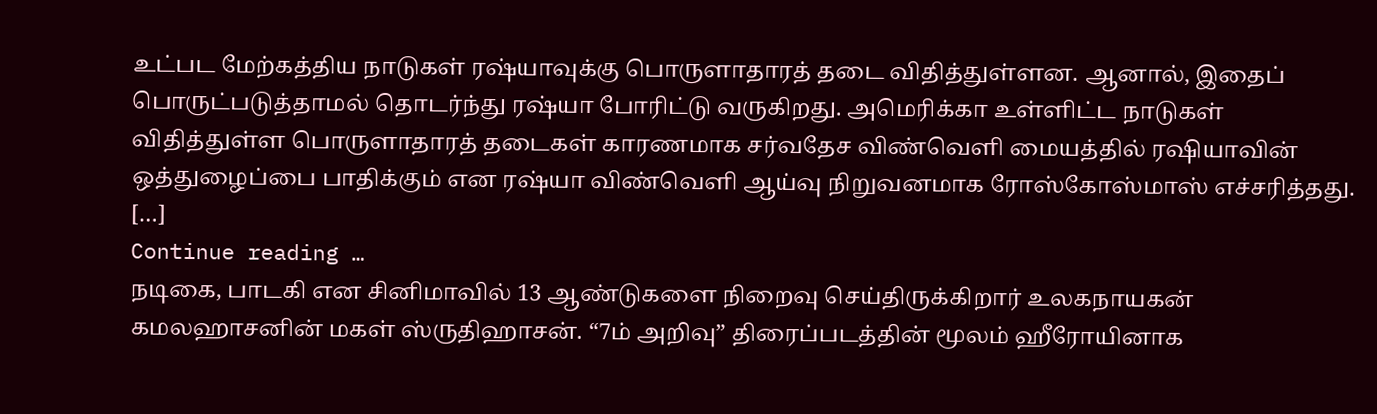உட்பட மேற்கத்திய நாடுகள் ரஷ்யாவுக்கு பொருளாதாரத் தடை விதித்துள்ளன. ஆனால், இதைப் பொருட்படுத்தாமல் தொடர்ந்து ரஷ்யா போரிட்டு வருகிறது. அமெரிக்கா உள்ளிட்ட நாடுகள் விதித்துள்ள பொருளாதாரத் தடைகள் காரணமாக சர்வதேச விண்வெளி மையத்தில் ரஷியாவின் ஒத்துழைப்பை பாதிக்கும் என ரஷ்யா விண்வெளி ஆய்வு நிறுவனமாக ரோஸ்கோஸ்மாஸ் எச்சரித்தது. […]
Continue reading …
நடிகை, பாடகி என சினிமாவில் 13 ஆண்டுகளை நிறைவு செய்திருக்கிறார் உலகநாயகன் கமலஹாசனின் மகள் ஸ்ருதிஹாசன். “7ம் அறிவு” திரைப்படத்தின் மூலம் ஹீரோயினாக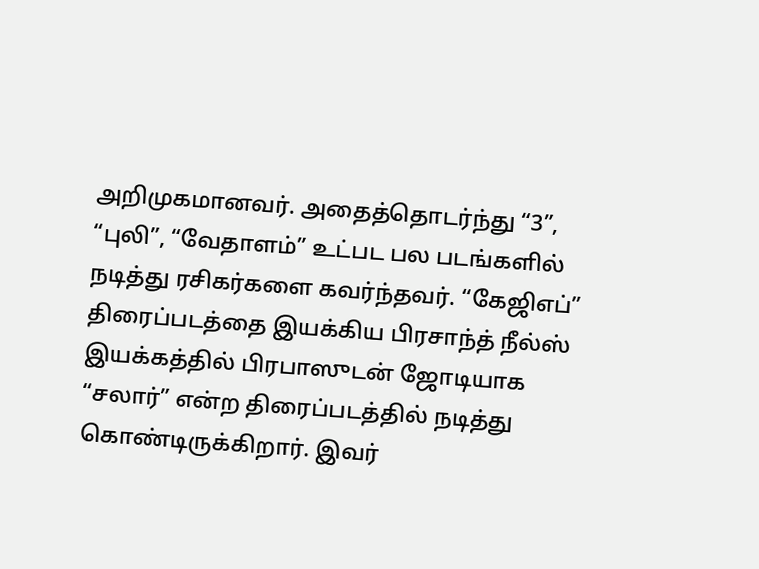அறிமுகமானவர். அதைத்தொடர்ந்து “3”, “புலி”, “வேதாளம்” உட்பட பல படங்களில் நடித்து ரசிகர்களை கவர்ந்தவர். “கேஜிஎப்” திரைப்படத்தை இயக்கிய பிரசாந்த் நீல்ஸ் இயக்கத்தில் பிரபாஸுடன் ஜோடியாக “சலார்” என்ற திரைப்படத்தில் நடித்து கொண்டிருக்கிறார். இவர்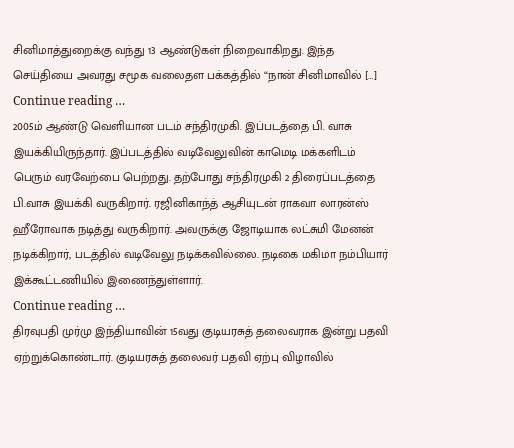சினிமாத்துறைக்கு வந்து 13 ஆண்டுகள் நிறைவாகிறது. இந்த செய்தியை அவரது சமூக வலைதள பக்கத்தில் “நான் சினிமாவில் […]
Continue reading …
2005ம் ஆண்டு வெளியான படம் சந்திரமுகி. இப்படத்தை பி. வாசு இயக்கியிருந்தார். இப்படத்தில் வடிவேலுவின் காமெடி மக்களிடம் பெரும் வரவேற்பை பெற்றது. தற்போது சந்திரமுகி 2 திரைப்படத்தை பி.வாசு இயக்கி வருகிறார். ரஜினிகாந்த் ஆசியுடன் ராகவா லாரன்ஸ் ஹீரோவாக நடித்து வருகிறார். அவருக்கு ஜோடியாக லட்சுமி மேனன் நடிக்கிறார், படத்தில் வடிவேலு நடிக்கவில்லை. நடிகை மகிமா நம்பியார் இக்கூட்டணியில் இணைந்துள்ளார்.
Continue reading …
திரவுபதி முர்மு இந்தியாவின் 15வது குடியரசுத் தலைவராக இன்று பதவி ஏற்றுக்கொண்டார். குடியரசுத் தலைவர் பதவி ஏற்பு விழாவில்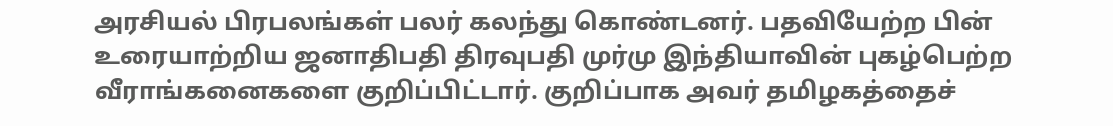அரசியல் பிரபலங்கள் பலர் கலந்து கொண்டனர். பதவியேற்ற பின் உரையாற்றிய ஜனாதிபதி திரவுபதி முர்மு இந்தியாவின் புகழ்பெற்ற வீராங்கனைகளை குறிப்பிட்டார். குறிப்பாக அவர் தமிழகத்தைச்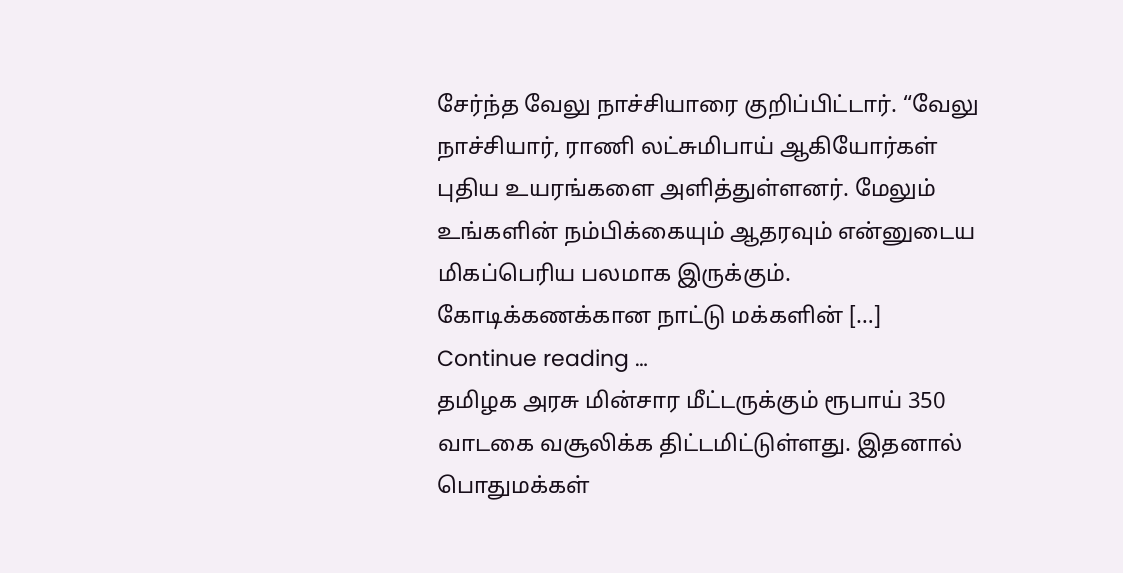சேர்ந்த வேலு நாச்சியாரை குறிப்பிட்டார். “வேலு நாச்சியார், ராணி லட்சுமிபாய் ஆகியோர்கள் புதிய உயரங்களை அளித்துள்ளனர். மேலும் உங்களின் நம்பிக்கையும் ஆதரவும் என்னுடைய மிகப்பெரிய பலமாக இருக்கும். கோடிக்கணக்கான நாட்டு மக்களின் […]
Continue reading …
தமிழக அரசு மின்சார மீட்டருக்கும் ரூபாய் 350 வாடகை வசூலிக்க திட்டமிட்டுள்ளது. இதனால் பொதுமக்கள்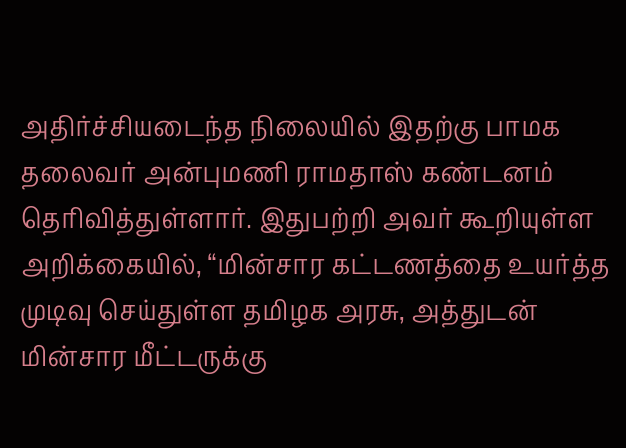அதிர்ச்சியடைந்த நிலையில் இதற்கு பாமக தலைவர் அன்புமணி ராமதாஸ் கண்டனம் தெரிவித்துள்ளார். இதுபற்றி அவர் கூறியுள்ள அறிக்கையில், “மின்சார கட்டணத்தை உயர்த்த முடிவு செய்துள்ள தமிழக அரசு, அத்துடன் மின்சார மீட்டருக்கு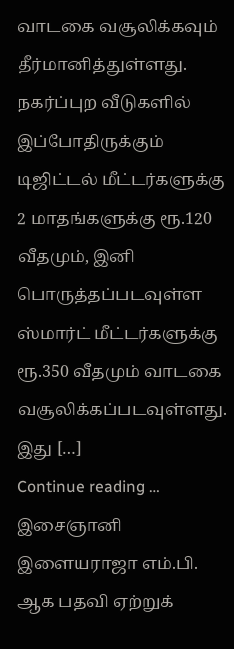வாடகை வசூலிக்கவும் தீர்மானித்துள்ளது. நகர்ப்புற வீடுகளில் இப்போதிருக்கும் டிஜிட்டல் மீட்டர்களுக்கு 2 மாதங்களுக்கு ரூ.120 வீதமும், இனி பொருத்தப்படவுள்ள ஸ்மார்ட் மீட்டர்களுக்கு ரூ.350 வீதமும் வாடகை வசூலிக்கப்படவுள்ளது. இது […]
Continue reading …
இசைஞானி இளையராஜா எம்.பி. ஆக பதவி ஏற்றுக்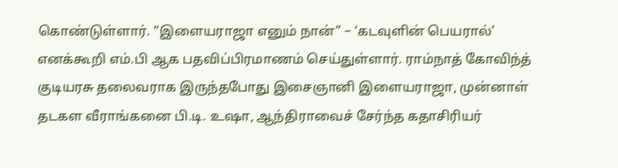கொண்டுள்ளார். “இளையராஜா எனும் நான்” – ‘கடவுளின் பெயரால்’ எனக்கூறி எம்.பி ஆக பதவிப்பிரமாணம் செய்துள்ளார். ராம்நாத் கோவிந்த் குடியரசு தலைவராக இருந்தபோது இசைஞானி இளையராஜா, முன்னாள் தடகள வீராங்கனை பி.டி. உஷா, ஆந்திராவைச் சேர்ந்த கதாசிரியர்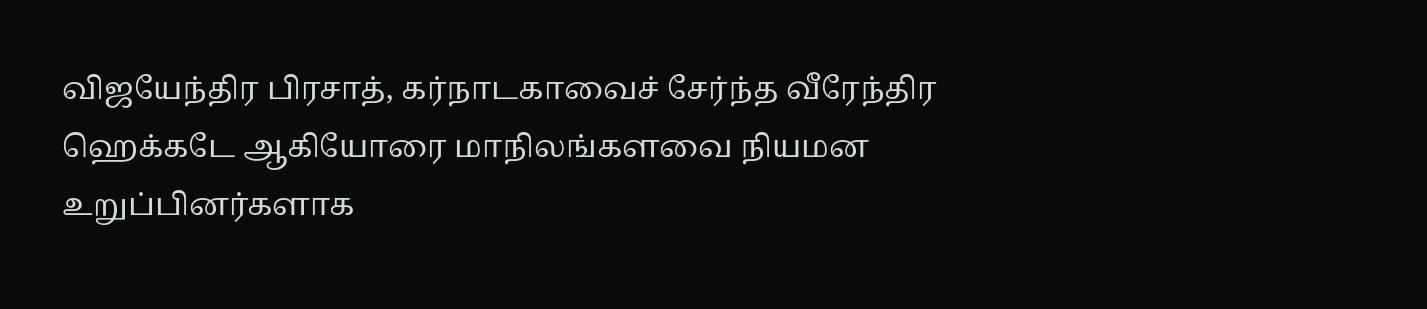விஜயேந்திர பிரசாத், கர்நாடகாவைச் சேர்ந்த வீரேந்திர ஹெக்கடே ஆகியோரை மாநிலங்களவை நியமன உறுப்பினர்களாக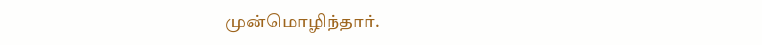முன்மொழிந்தார்.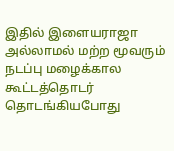இதில் இளையராஜா அல்லாமல் மற்ற மூவரும் நடப்பு மழைக்கால கூட்டத்தொடர் தொடங்கியபோது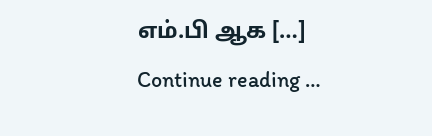எம்.பி ஆக […]
Continue reading …